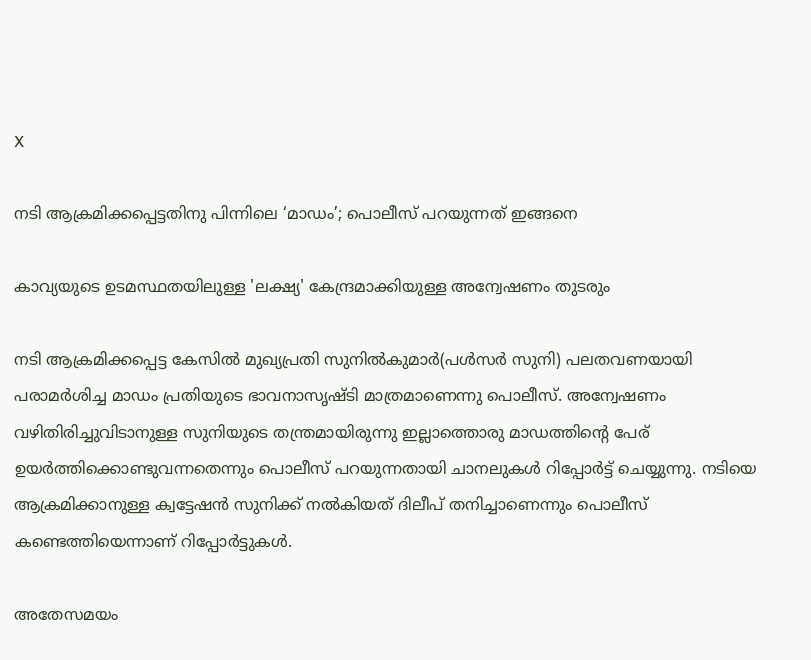X

നടി ആക്രമിക്കപ്പെട്ടതിനു പിന്നിലെ ‘മാഡം’; പൊലീസ് പറയുന്നത് ഇങ്ങനെ

കാവ്യയുടെ ഉടമസ്ഥതയിലുള്ള 'ലക്ഷ്യ' കേന്ദ്രമാക്കിയുള്ള അന്വേഷണം തുടരും

നടി ആക്രമിക്കപ്പെട്ട കേസില്‍ മുഖ്യപ്രതി സുനില്‍കുമാര്‍(പള്‍സര്‍ സുനി) പലതവണയായി പരാമര്‍ശിച്ച മാഡം പ്രതിയുടെ ഭാവനാസൃഷ്ടി മാത്രമാണെന്നു പൊലീസ്. അന്വേഷണം വഴിതിരിച്ചുവിടാനുള്ള സുനിയുടെ തന്ത്രമായിരുന്നു ഇല്ലാത്തൊരു മാഡത്തിന്റെ പേര് ഉയര്‍ത്തിക്കൊണ്ടുവന്നതെന്നും പൊലീസ് പറയുന്നതായി ചാനലുകള്‍ റിപ്പോര്‍ട്ട് ചെയ്യുന്നു. നടിയെ ആക്രമിക്കാനുള്ള ക്വട്ടേഷന്‍ സുനിക്ക് നല്‍കിയത് ദിലീപ് തനിച്ചാണെന്നും പൊലീസ് കണ്ടെത്തിയെന്നാണ് റിപ്പോര്‍ട്ടുകള്‍.

അതേസമയം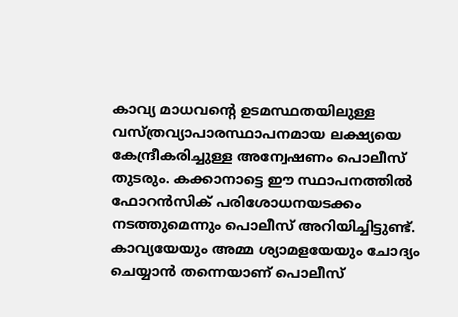കാവ്യ മാധവന്റെ ഉടമസ്ഥതയിലുള്ള വസ്ത്രവ്യാപാരസ്ഥാപനമായ ലക്ഷ്യയെ കേന്ദ്രീകരിച്ചുള്ള അന്വേഷണം പൊലീസ് തുടരും. കക്കാനാട്ടെ ഈ സ്ഥാപനത്തില്‍ ഫോറന്‍സിക് പരിശോധനയടക്കം നടത്തുമെന്നും പൊലീസ് അറിയിച്ചിട്ടുണ്ട്. കാവ്യയേയും അമ്മ ശ്യാമളയേയും ചോദ്യം ചെയ്യാന്‍ തന്നെയാണ് പൊലീസ്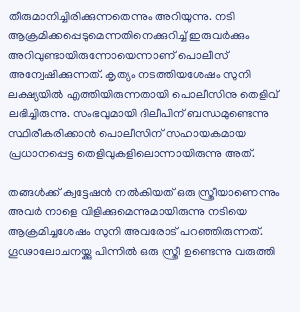തീരുമാനിച്ചിരിക്കുന്നതെന്നും അറിയുന്നു. നടി ആക്രമിക്കപ്പെടുമെന്നതിനെക്കുറിച്ച് ഇരുവര്‍ക്കും അറിവുണ്ടായിരുന്നോയെന്നാണ് പൊലീസ് അന്വേഷിക്കുന്നത്. കൃത്യം നടത്തിയശേഷം സുനി ലക്ഷ്യയില്‍ എത്തിയിരുന്നതായി പൊലീസിനു തെളിവ് ലഭിച്ചിരുന്നു. സംഭവുമായി ദിലീപിന് ബന്ധമുണ്ടെന്നു സ്ഥിരീകരിക്കാന്‍ പൊലീസിന് സഹായകമായ പ്രധാനപ്പെട്ട തെളിവുകളിലൊന്നായിരുന്നു അത്.

തങ്ങള്‍ക്ക് ക്വട്ടേഷന്‍ നല്‍കിയത് ഒരു സ്ത്രീയാണെന്നും അവര്‍ നാളെ വിളിക്കുമെന്നുമായിരുന്നു നടിയെ ആക്രമിച്ചശേഷം സുനി അവരോട് പറഞ്ഞിരുന്നത്. ഗൂഢാലോചനയ്ക്കു പിന്നില്‍ ഒരു സ്ത്രീ ഉണ്ടെന്നു വരുത്തി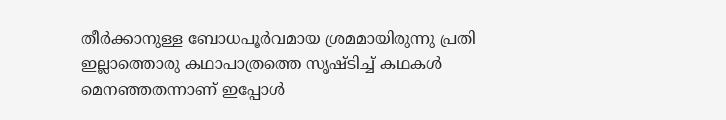തീര്‍ക്കാനുള്ള ബോധപൂര്‍വമായ ശ്രമമായിരുന്നു പ്രതി ഇല്ലാത്തൊരു കഥാപാത്രത്തെ സൃഷ്ടിച്ച് കഥകള്‍ മെനഞ്ഞതന്നാണ് ഇപ്പോള്‍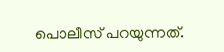പൊലീസ് പറയുന്നത്.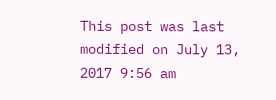This post was last modified on July 13, 2017 9:56 am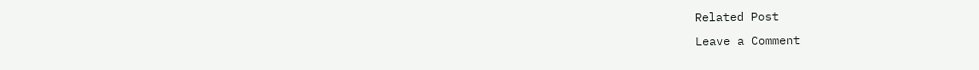Related Post
Leave a Comment